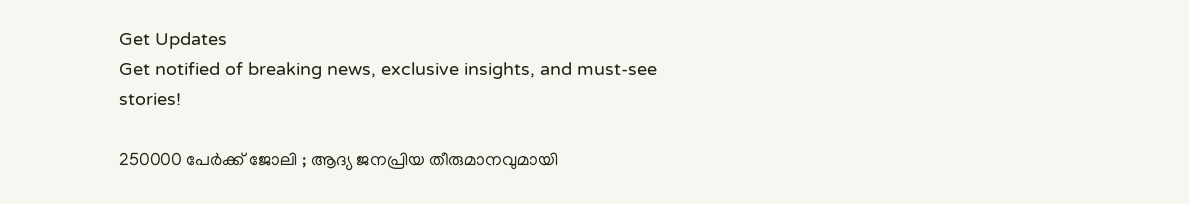Get Updates
Get notified of breaking news, exclusive insights, and must-see stories!

250000 പേർക്ക് ജോലി ; ആദ്യ ജനപ്രിയ തീരുമാനവുമായി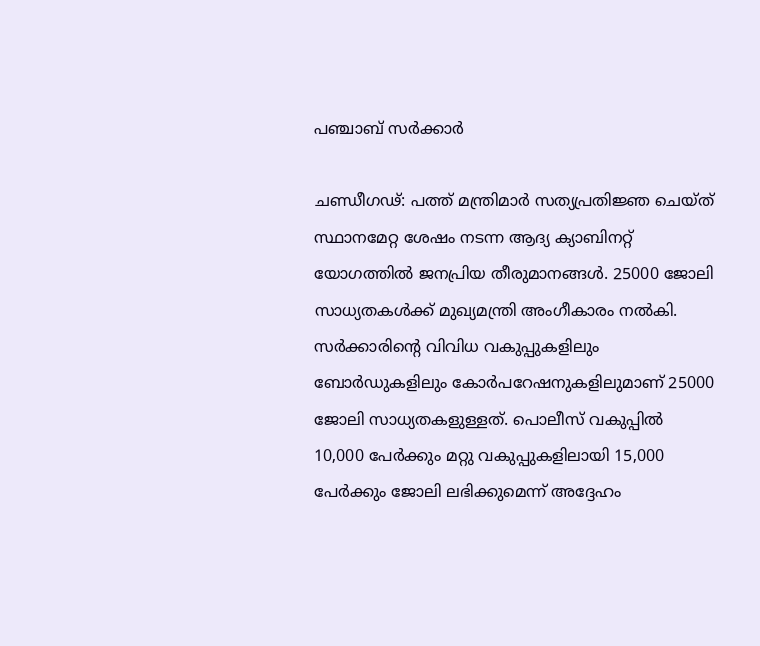പഞ്ചാബ് സർക്കാർ

ചണ്ഡീഗഢ്: പത്ത് മന്ത്രിമാർ സത്യപ്രതിജ്ഞ ചെയ്‌ത് സ്ഥാനമേറ്റ ശേഷം നടന്ന ആദ്യ ക്യാബിനറ്റ് യോഗത്തിൽ ജനപ്രിയ തീരുമാനങ്ങൾ. 25000 ജോലി സാധ്യതകൾക്ക് മുഖ്യമന്ത്രി അംഗീകാരം നൽകി. സർക്കാരിന്റെ വിവിധ വകുപ്പുകളിലും ബോർഡുകളിലും കോർപറേഷനുകളിലുമാണ് 25000 ജോലി സാധ്യതകളുള്ളത്. പൊലീസ് വകുപ്പിൽ 10,000 പേർക്കും മറ്റു വകുപ്പുകളിലായി 15,000 പേർക്കും ജോലി ലഭിക്കുമെന്ന് അദ്ദേഹം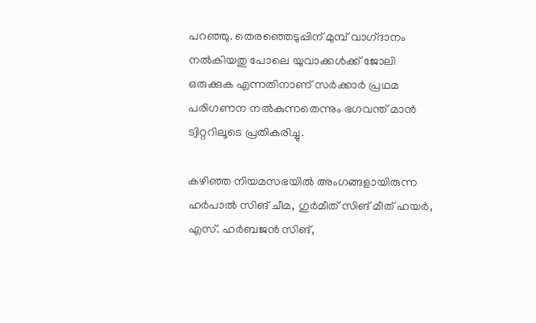പറഞ്ഞു. തെരഞ്ഞെടുപ്പിന് മുമ്പ് വാഗ്‌ദാനം നൽകിയതു പോലെ യുവാക്കൾക്ക് ജോലി ഒരുക്കുക എന്നതിനാണ് സർക്കാർ പ്രഥമ പരിഗണന നൽകുന്നതെന്നും ഭഗവന്ത് മാൻ ട്വിറ്ററിലൂടെ പ്രതികരിച്ചു.

കഴിഞ്ഞ നിയമസഭയിൽ അംഗങ്ങളായിരുന്ന ഹർപാൽ സിങ് ചീമ, ഗുർമീത് സിങ് മീത് ഹയർ, എസ്. ഹർബജൻ സിങ്,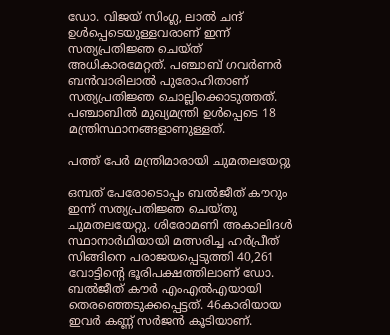ഡോ. വിജയ് സിംഗ്ല, ലാൽ ചന്ദ് ഉൾപ്പെടെയുള്ളവരാണ് ഇന്ന് സത്യപ്രതിജ്ഞ ചെയ്‌ത് അധികാരമേറ്റത്. പഞ്ചാബ് ഗവർണർ ബൻവാരിലാൽ പുരോഹിതാണ് സത്യപ്രതിജ്ഞ ചൊല്ലിക്കൊടുത്തത്. പഞ്ചാബിൽ മുഖ്യമന്ത്രി ഉൾപ്പെടെ 18 മന്ത്രിസ്ഥാനങ്ങളാണുള്ളത്.

പത്ത് പേർ മന്ത്രിമാരായി ചുമതലയേറ്റു

ഒമ്പത് പേരോടൊപ്പം ബൽജീത് കൗറും ഇന്ന് സത്യപ്രതിജ്ഞ ചെയ്‌തു ചുമതലയേറ്റു. ശിരോമണി അകാലിദൾ സ്ഥാനാർഥിയായി മത്സരിച്ച ഹർപ്രീത് സിങ്ങിനെ പരാജയപ്പെടുത്തി 40,261 വോട്ടിന്റെ ഭൂരിപക്ഷത്തിലാണ് ഡോ. ബൽജീത് കൗർ എംഎൽഎയായി തെരഞ്ഞെടുക്കപ്പെട്ടത്. 46കാരിയായ ഇവർ കണ്ണ് സർജൻ കൂടിയാണ്.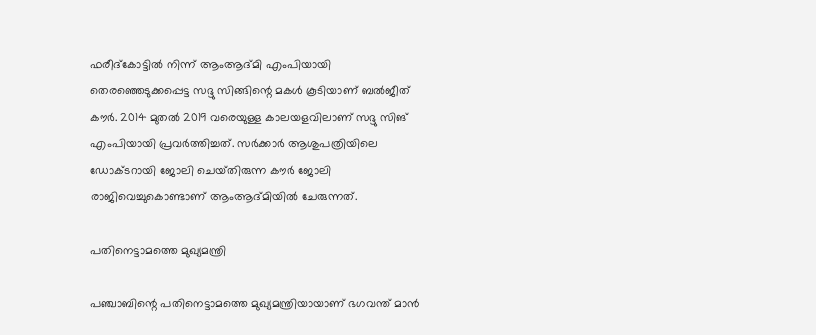ഫരീദ്‌കോട്ടിൽ നിന്ന് ആംആദ്‌മി എംപിയായി തെരഞ്ഞെടുക്കപ്പെട്ട സദ്ദു സിങ്ങിന്റെ മകൾ കൂടിയാണ് ബൽജീത് കൗർ. 2014 മുതൽ 2019 വരെയുള്ള കാലയളവിലാണ് സദ്ദു സിങ് എംപിയായി പ്രവർത്തിച്ചത്. സർക്കാർ ആശുപത്രിയിലെ ഡോക്‌ടറായി ജോലി ചെയ്‌തിരുന്ന കൗർ ജോലി രാജിവെച്ചുകൊണ്ടാണ് ആംആദ്മിയിൽ ചേരുന്നത്.

പതിനെട്ടാമത്തെ മുഖ്യമന്ത്രി

പഞ്ചാബിന്റെ പതിനെട്ടാമത്തെ മുഖ്യമന്ത്രിയായാണ് ഭഗവന്ത് മാൻ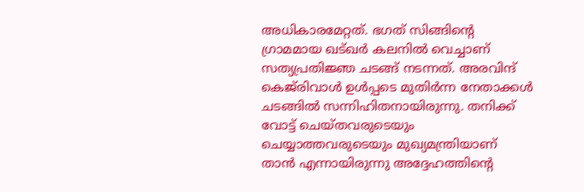അധികാരമേറ്റത്. ഭഗത് സിങ്ങിന്റെ ഗ്രാമമായ ഖട്ഖർ കലനിൽ വെച്ചാണ് സത്യപ്രതിജ്ഞ ചടങ്ങ് നടന്നത്. അരവിന്ദ് കെജ്‌രിവാൾ ഉൾപ്പടെ മുതിർന്ന നേതാക്കൾ ചടങ്ങിൽ സന്നിഹിതനായിരുന്നു. തനിക്ക് വോട്ട് ചെയ്‌തവരുടെയും ചെയ്യാത്തവരുടെയും മുഖ്യമന്ത്രിയാണ് താൻ എന്നായിരുന്നു അദ്ദേഹത്തിന്റെ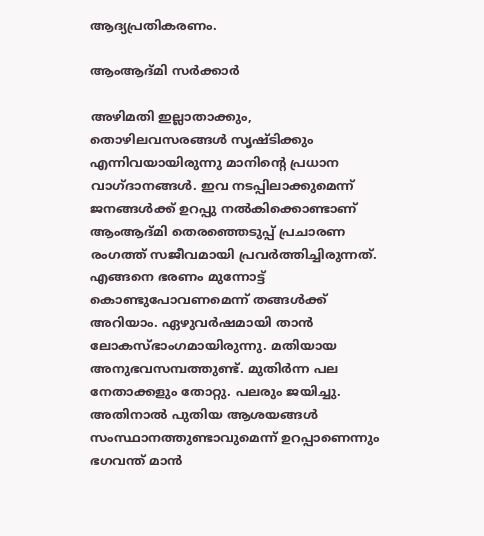ആദ്യപ്രതികരണം.

ആംആദ്‌മി സർക്കാർ

അഴിമതി ഇല്ലാതാക്കും, തൊഴിലവസരങ്ങൾ സൃഷ്ടിക്കും എന്നിവയായിരുന്നു മാനിന്റെ പ്രധാന വാഗ്‌ദാനങ്ങൾ. ഇവ നടപ്പിലാക്കുമെന്ന് ജനങ്ങൾക്ക് ഉറപ്പു നൽകിക്കൊണ്ടാണ് ആംആദ്‌മി തെരഞ്ഞെടുപ്പ് പ്രചാരണ രംഗത്ത് സജീവമായി പ്രവർത്തിച്ചിരുന്നത്. എങ്ങനെ ഭരണം മുന്നോട്ട് കൊണ്ടുപോവണമെന്ന് തങ്ങൾക്ക് അറിയാം. ഏഴുവർഷമായി താൻ ലോകസ്ഭാംഗമായിരുന്നു. മതിയായ അനുഭവസമ്പത്തുണ്ട്. മുതിർന്ന പല നേതാക്കളും തോറ്റു. പലരും ജയിച്ചു. അതിനാൽ പുതിയ ആശയങ്ങൾ സംസ്ഥാനത്തുണ്ടാവുമെന്ന് ഉറപ്പാണെന്നും ഭഗവന്ത് മാൻ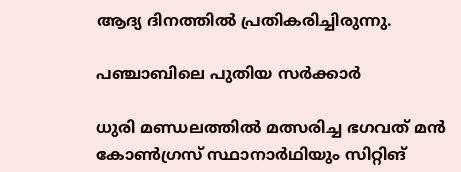ആദ്യ ദിനത്തിൽ പ്രതികരിച്ചിരുന്നു.

പഞ്ചാബിലെ പുതിയ സർക്കാർ

ധുരി മണ്ഡലത്തിൽ മത്സരിച്ച ഭഗവത് മൻ കോൺഗ്രസ് സ്ഥാനാർഥിയും സിറ്റിങ്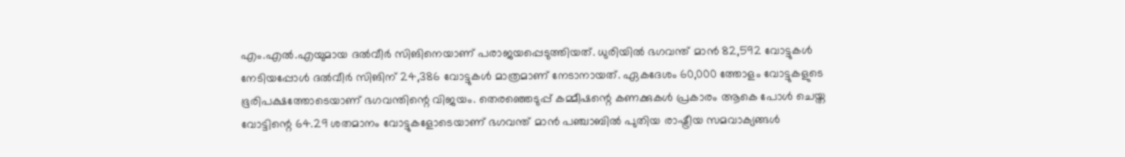എം.എൽ.എയുമായ ദൽവീർ സിങിനെയാണ് പരാജയപ്പെടുത്തിയത്. ധുരിയിൽ ഭഗവന്ത് മാൻ 82,592 വോട്ടുകൾ നേടിയപ്പോൾ ദൽവീർ സിങിന് 24,386 വോട്ടുകൾ മാത്രമാണ് നേടാനായത്. ഏകദേശം 60,000 ത്തോളം വോട്ടുകളുടെ ഭൂരിപക്ഷത്തോടെയാണ് ഭഗവന്തിന്റെ വിജയം. തെരഞ്ഞെടുപ്പ് കമ്മീഷന്റെ കണക്കുകൾ പ്രകാരം ആകെ പോൾ ചെയ്ത വോട്ടിന്റെ 64.29 ശതമാനം വോട്ടുകളോടെയാണ് ഭഗവന്ത് മാൻ പഞ്ചാബിൽ പുതിയ രാഷ്ട്രീയ സമവാക്യങ്ങൾ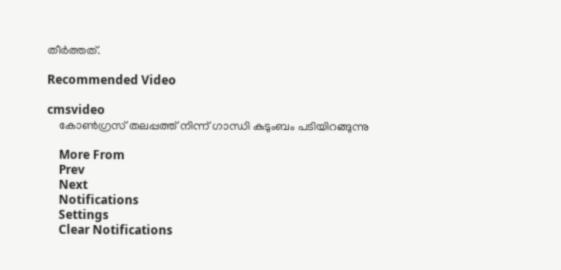തീർത്തത്.

Recommended Video

cmsvideo
    കോണ്‍ഗ്രസ് തലപ്പത്ത് നിന്ന് ഗാന്ധി കുടുംബം പടിയിറങ്ങുന്നു

    More From
    Prev
    Next
    Notifications
    Settings
    Clear Notifications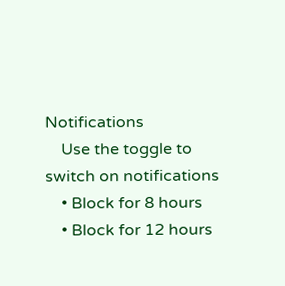Notifications
    Use the toggle to switch on notifications
    • Block for 8 hours
    • Block for 12 hours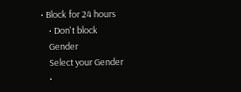• Block for 24 hours
    • Don't block
    Gender
    Select your Gender
    •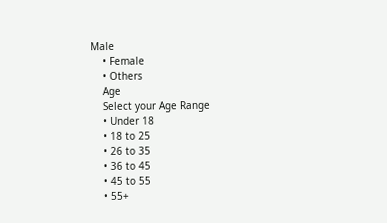Male
    • Female
    • Others
    Age
    Select your Age Range
    • Under 18
    • 18 to 25
    • 26 to 35
    • 36 to 45
    • 45 to 55
    • 55+